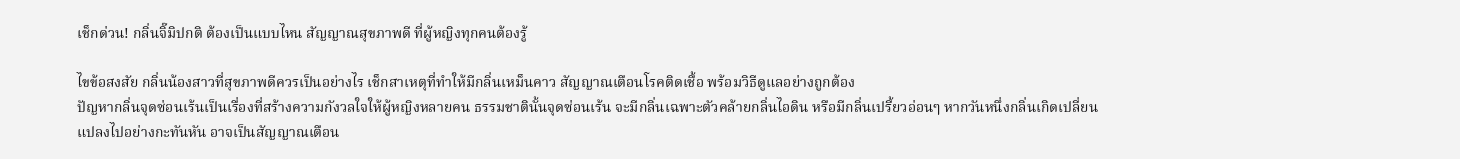เช็กด่วน! กลิ่นจิ๊มิปกติ ต้องเป็นแบบไหน สัญญาณสุขภาพดี ที่ผู้หญิงทุกคนต้องรู้

ไขข้อสงสัย กลิ่นน้องสาวที่สุขภาพดีควรเป็นอย่างไร เช็กสาเหตุที่ทำให้มีกลิ่นเหม็นคาว สัญญาณเตือนโรคติดเชื้อ พร้อมวิธีดูแลอย่างถูกต้อง
ปัญหากลิ่นจุดซ่อนเร้นเป็นเรื่องที่สร้างความกังวลใจให้ผู้หญิงหลายคน ธรรมชาตินั้นจุดซ่อนเร้น จะมีกลิ่นเฉพาะตัวคล้ายกลิ่นไอดิน หรือมีกลิ่นเปรี้ยวอ่อนๆ หากวันหนึ่งกลิ่นเกิดเปลี่ยนแปลงไปอย่างกะทันหัน อาจเป็นสัญญาณเตือน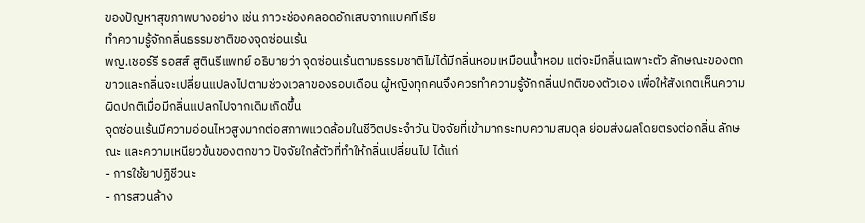ของปัญหาสุขภาพบางอย่าง เช่น ภาวะช่องคลอดอักเสบจากแบคทีเรีย
ทำความรู้จักกลิ่นธรรมชาติของจุดซ่อนเร้น
พญ.เชอร์รี รอสส์ สูตินรีแพทย์ อธิบายว่า จุดซ่อนเร้นตามธรรมชาติไม่ได้มีกลิ่นหอมเหมือนน้ำหอม แต่จะมีกลิ่นเฉพาะตัว ลักษณะของตกขาวและกลิ่นจะเปลี่ยนแปลงไปตามช่วงเวลาของรอบเดือน ผู้หญิงทุกคนจึงควรทำความรู้จักกลิ่นปกติของตัวเอง เพื่อให้สังเกตเห็นความผิดปกติเมื่อมีกลิ่นแปลกไปจากเดิมเกิดขึ้น
จุดซ่อนเร้นมีความอ่อนไหวสูงมากต่อสภาพแวดล้อมในชีวิตประจำวัน ปัจจัยที่เข้ามากระทบความสมดุล ย่อมส่งผลโดยตรงต่อกลิ่น ลักษณะ และความเหนียวข้นของตกขาว ปัจจัยใกล้ตัวที่ทำให้กลิ่นเปลี่ยนไป ได้แก่
- การใช้ยาปฏิชีวนะ
- การสวนล้าง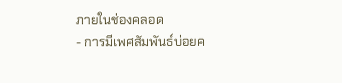ภายในช่องคลอด
- การมีเพศสัมพันธ์บ่อยค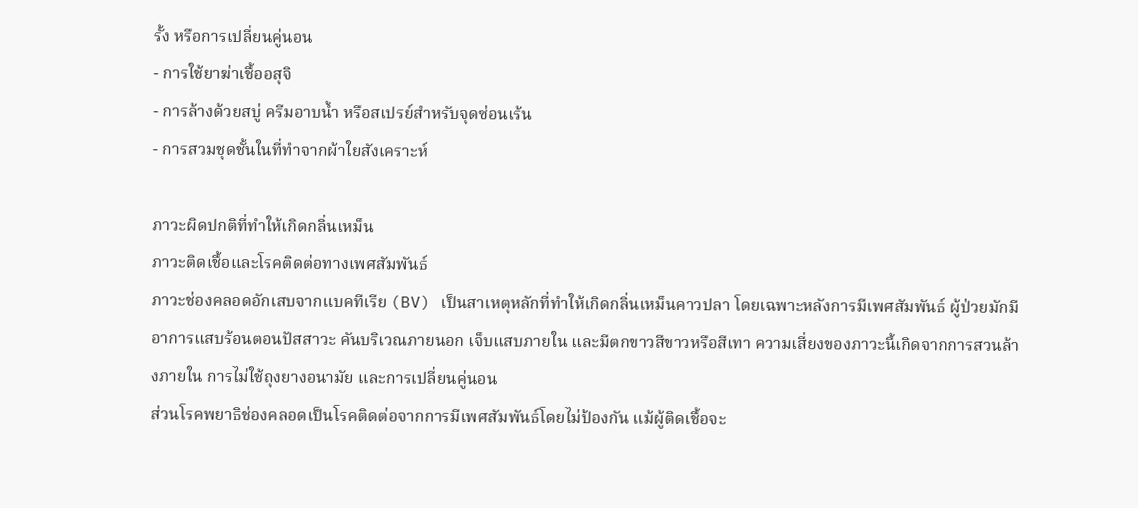รั้ง หรือการเปลี่ยนคู่นอน
- การใช้ยาฆ่าเชื้ออสุจิ
- การล้างด้วยสบู่ ครีมอาบน้ำ หรือสเปรย์สำหรับจุดซ่อนเร้น
- การสวมชุดชั้นในที่ทำจากผ้าใยสังเคราะห์

ภาวะผิดปกติที่ทำให้เกิดกลิ่นเหม็น
ภาวะติดเชื้อและโรคติดต่อทางเพศสัมพันธ์
ภาวะช่องคลอดอักเสบจากแบคทีเรีย (BV) เป็นสาเหตุหลักที่ทำให้เกิดกลิ่นเหม็นคาวปลา โดยเฉพาะหลังการมีเพศสัมพันธ์ ผู้ป่วยมักมีอาการแสบร้อนตอนปัสสาวะ คันบริเวณภายนอก เจ็บแสบภายใน และมีตกขาวสีขาวหรือสีเทา ความเสี่ยงของภาวะนี้เกิดจากการสวนล้างภายใน การไม่ใช้ถุงยางอนามัย และการเปลี่ยนคู่นอน
ส่วนโรคพยาธิช่องคลอดเป็นโรคติดต่อจากการมีเพศสัมพันธ์โดยไม่ป้องกัน แม้ผู้ติดเชื้อจะ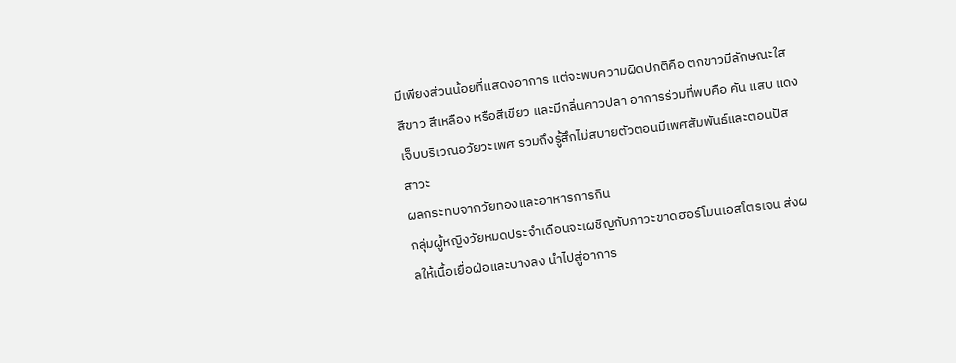มีเพียงส่วนน้อยที่แสดงอาการ แต่จะพบความผิดปกติคือ ตกขาวมีลักษณะใส สีขาว สีเหลือง หรือสีเขียว และมีกลิ่นคาวปลา อาการร่วมที่พบคือ คัน แสบ แดง เจ็บบริเวณอวัยวะเพศ รวมถึงรู้สึกไม่สบายตัวตอนมีเพศสัมพันธ์และตอนปัสสาวะ
ผลกระทบจากวัยทองและอาหารการกิน
กลุ่มผู้หญิงวัยหมดประจำเดือนจะเผชิญกับภาวะขาดฮอร์โมนเอสโตรเจน ส่งผลให้เนื้อเยื่อฝ่อและบางลง นำไปสู่อาการ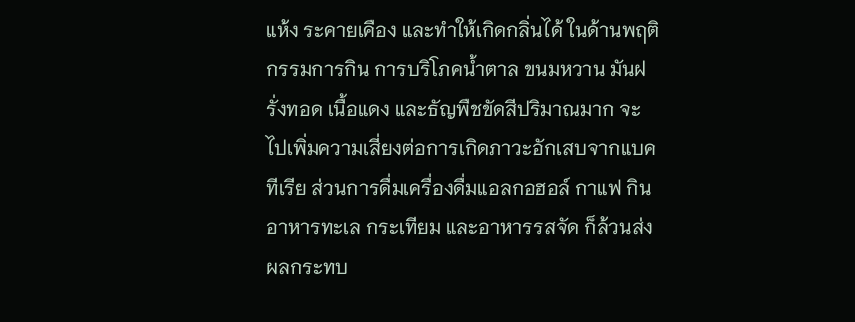แห้ง ระคายเคือง และทำให้เกิดกลิ่นได้ ในด้านพฤติกรรมการกิน การบริโภคน้ำตาล ขนมหวาน มันฝรั่งทอด เนื้อแดง และธัญพืชขัดสีปริมาณมาก จะไปเพิ่มความเสี่ยงต่อการเกิดภาวะอักเสบจากแบคทีเรีย ส่วนการดื่มเครื่องดื่มแอลกอฮอล์ กาแฟ กินอาหารทะเล กระเทียม และอาหารรสจัด ก็ล้วนส่งผลกระทบ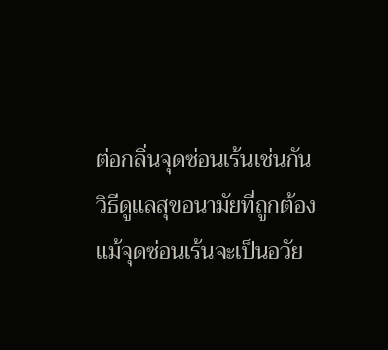ต่อกลิ่นจุดซ่อนเร้นเช่นกัน
วิธีดูแลสุขอนามัยที่ถูกต้อง
แม้จุดซ่อนเร้นจะเป็นอวัย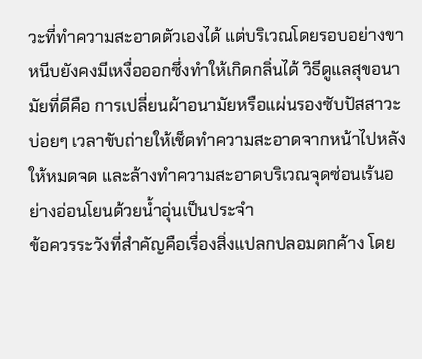วะที่ทำความสะอาดตัวเองได้ แต่บริเวณโดยรอบอย่างขาหนีบยังคงมีเหงื่อออกซึ่งทำให้เกิดกลิ่นได้ วิธีดูแลสุขอนามัยที่ดีคือ การเปลี่ยนผ้าอนามัยหรือแผ่นรองซับปัสสาวะบ่อยๆ เวลาขับถ่ายให้เช็ดทำความสะอาดจากหน้าไปหลังให้หมดจด และล้างทำความสะอาดบริเวณจุดซ่อนเร้นอย่างอ่อนโยนด้วยน้ำอุ่นเป็นประจำ
ข้อควรระวังที่สำคัญคือเรื่องสิ่งแปลกปลอมตกค้าง โดย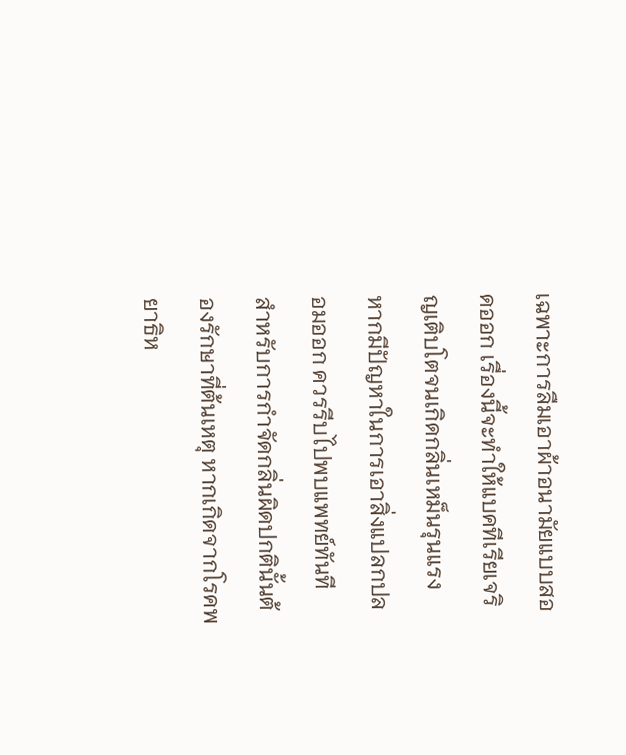เฉพาะการลืมเอาผ้าอนามัยแบบสอดออก เรื่องนี้จะทำให้แบคทีเรียเจริญเติบโตจนเกิดกลิ่นเหม็นรุนแรง หากมีปัญหาในการเอาสิ่งแปลกปลอมออก ควรรีบไปพบแพทย์ทันที
สำหรับการกำจัดกลิ่นผิดปกตินั้นต้องรักษาที่ต้นเหตุ หากเกิดจากโรคพยาธิห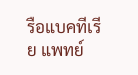รือแบคทีเรีย แพทย์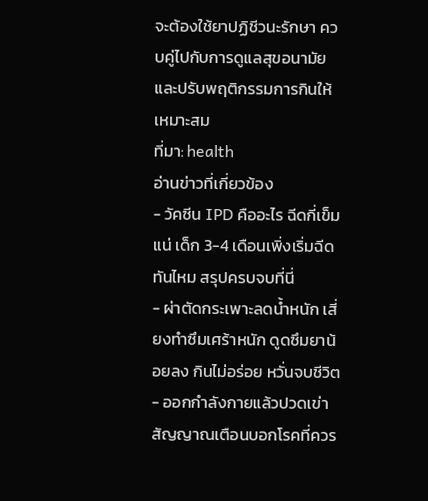จะต้องใช้ยาปฏิชีวนะรักษา ควบคู่ไปกับการดูแลสุขอนามัยและปรับพฤติกรรมการกินให้เหมาะสม
ที่มา: health
อ่านข่าวที่เกี่ยวข้อง
- วัคซีน IPD คืออะไร ฉีดกี่เข็มแน่ เด็ก 3-4 เดือนเพิ่งเริ่มฉีดทันไหม สรุปครบจบที่นี่
- ผ่าตัดกระเพาะลดน้ำหนัก เสี่ยงทำซึมเศร้าหนัก ดูดซึมยาน้อยลง กินไม่อร่อย หวั่นจบชีวิต
- ออกกำลังกายแล้วปวดเข่า สัญญาณเตือนบอกโรคที่ควร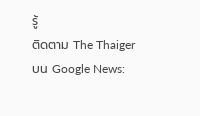รู้
ติดตาม The Thaiger บน Google News: